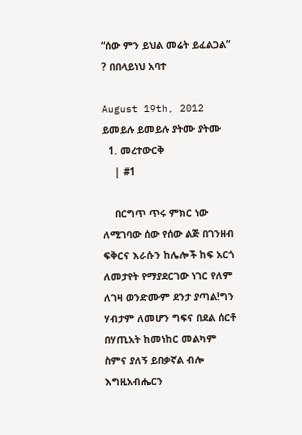“ሰው ምን ይህል መሬት ይፈልጋል” ? በበላይነህ አባተ

August 19th, 2012 ይመይሉ ይመይሉ ያትሙ ያትሙ
  1. መረተውርቅ
    | #1

    በርግጥ ጥሩ ምክር ነው ለሚገባው ሰው የሰው ልጅ በገንዘብ ፍቅርና እራሱን ከሌሎች ከፍ አርጎ ለመታየት የማያደርገው ነገር የለም ለገዛ ወንድሙም ደንታ ያጣል!ግን ሃብታም ለመሆን ግፍና በደል ሰርቶ በሃጢአት ከመነከር መልካም ስምና ያለኝ ይበቃኛል ብሎ እግዚአብሔርን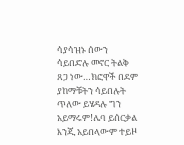ሳያሳዝኑ ሰውን ሳይበድሉ መኖር ትልቅ ጸጋ ነው…ክፎዋች በደም ያከማቹትን ሳይበሉት ጥለው ይሄዳሉ ግን አይማሩም!ሌባ ይሰርቃል እንጂ አይበላውም ተይዞ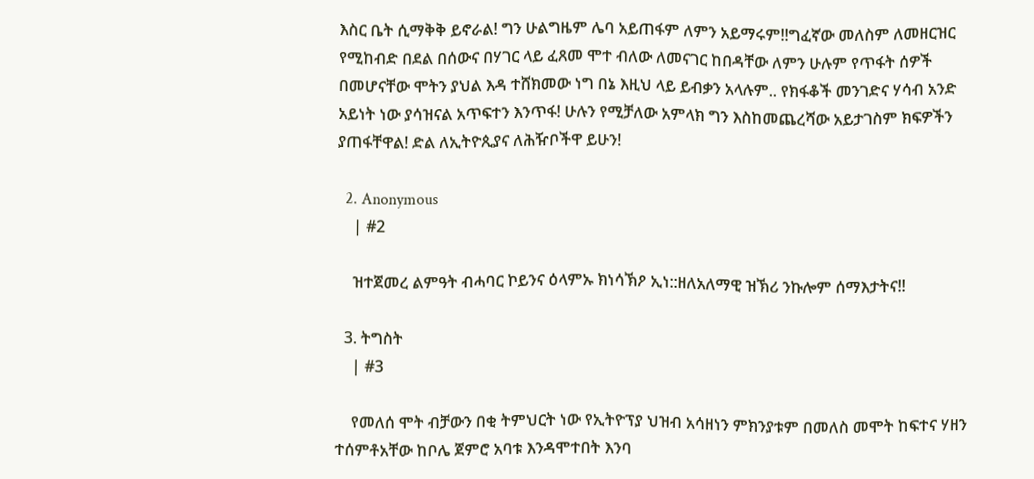እስር ቤት ሲማቅቅ ይኖራል! ግን ሁልግዜም ሌባ አይጠፋም ለምን አይማሩም!!ግፈኛው መለስም ለመዘርዝር የሚከብድ በደል በሰውና በሃገር ላይ ፈጸመ ሞተ ብለው ለመናገር ከበዳቸው ለምን ሁሉም የጥፋት ሰዎች በመሆናቸው ሞትን ያህል እዳ ተሸክመው ነግ በኔ እዚህ ላይ ይብቃን አላሉም.. የክፋቆች መንገድና ሃሳብ አንድ አይነት ነው ያሳዝናል አጥፍተን እንጥፋ! ሁሉን የሚቻለው አምላክ ግን እስከመጨረሻው አይታገስም ክፍዎችን ያጠፋቸዋል! ድል ለኢትዮጲያና ለሕዥቦችዋ ይሁን!

  2. Anonymous
    | #2

    ዝተጀመረ ልምዓት ብሓባር ኮይንና ዕላምኡ ክነሳኽዖ ኢነ::ዘለአለማዊ ዝኽሪ ንኩሎም ሰማእታትና!!

  3. ትግስት
    | #3

    የመለሰ ሞት ብቻውን በቂ ትምህርት ነው የኢትዮፕያ ህዝብ አሳዘነን ምክንያቱም በመለስ መሞት ከፍተና ሃዘን ተሰምቶአቸው ከቦሌ ጀምሮ አባቱ እንዳሞተበት እንባ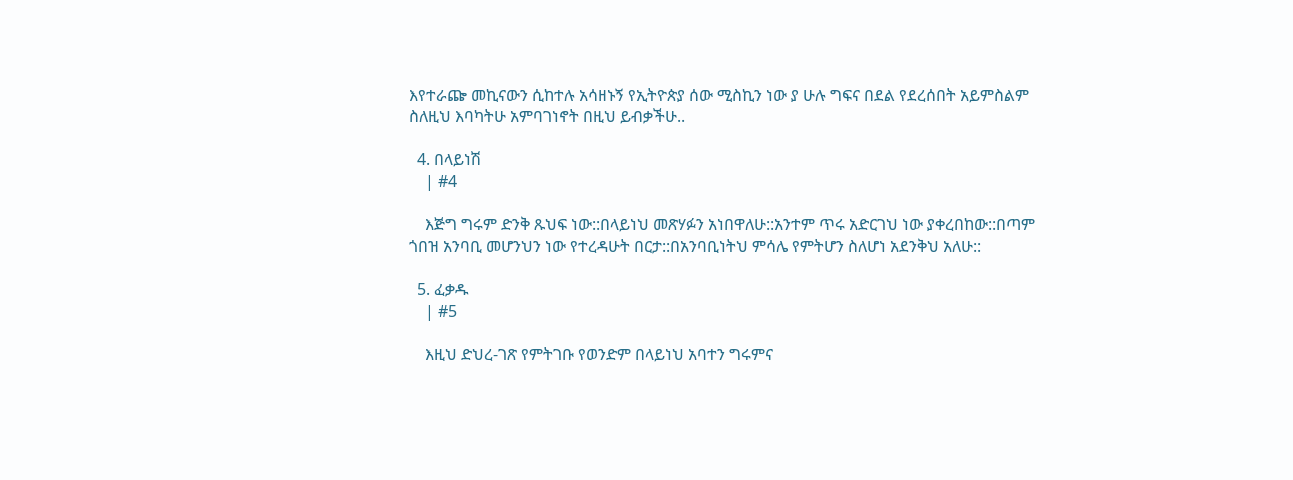እየተራጬ መኪናውን ሲከተሉ አሳዘኑኝ የኢትዮጵያ ሰው ሚስኪን ነው ያ ሁሉ ግፍና በደል የደረሰበት አይምስልም ስለዚህ እባካትሁ አምባገነኖት በዚህ ይብቃችሁ..

  4. በላይነሽ
    | #4

    እጅግ ግሩም ድንቅ ጹህፍ ነው::በላይነህ መጽሃፉን አነበዋለሁ::አንተም ጥሩ አድርገህ ነው ያቀረበከው::በጣም ጎበዝ አንባቢ መሆንህን ነው የተረዳሁት በርታ::በአንባቢነትህ ምሳሌ የምትሆን ስለሆነ አደንቅህ አለሁ::

  5. ፈቃዱ
    | #5

    እዚህ ድህረ-ገጽ የምትገቡ የወንድም በላይነህ አባተን ግሩምና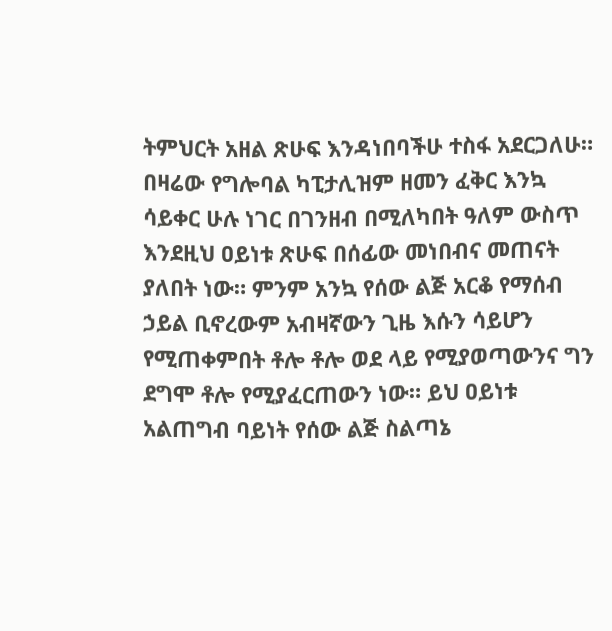ትምህርት አዘል ጽሁፍ እንዳነበባችሁ ተስፋ አደርጋለሁ። በዛሬው የግሎባል ካፒታሊዝም ዘመን ፈቅር እንኳ ሳይቀር ሁሉ ነገር በገንዘብ በሚለካበት ዓለም ውስጥ እንደዚህ ዐይነቱ ጽሁፍ በሰፊው መነበብና መጠናት ያለበት ነው። ምንም አንኳ የሰው ልጅ አርቆ የማሰብ ኃይል ቢኖረውም አብዛኛውን ጊዜ እሱን ሳይሆን የሚጠቀምበት ቶሎ ቶሎ ወደ ላይ የሚያወጣውንና ግን ደግሞ ቶሎ የሚያፈርጠውን ነው። ይህ ዐይነቱ አልጠግብ ባይነት የሰው ልጅ ስልጣኔ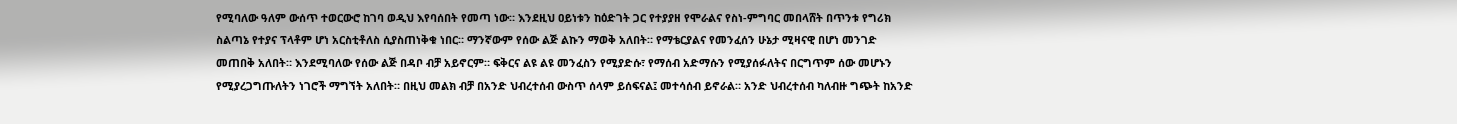የሚባለው ዓለም ውሰጥ ተወርውሮ ከገባ ወዲህ እየባሰበት የመጣ ነው። እንደዚህ ዐይነቱን ከዕድገት ጋር የተያያዘ የሞራልና የስነ-ምግባር መበላሸት በጥንቱ የግሪክ ስልጣኔ የተያና ፕላቶም ሆነ አርስቲቶለስ ሲያስጠነቅቁ ነበር። ማንኛውም የሰው ልጅ ልኩን ማወቅ አለበት። የማቴርያልና የመንፈሰን ሁኔታ ሚዛናዊ በሆነ መንገድ መጠበቅ አለበት። እንደሚባለው የሰው ልጅ በዳቦ ብቻ አይኖርም። ፍቅርና ልዩ ልዩ መንፈስን የሚያድሱ፣ የማሰብ አድማሱን የሚያሰፉለትና በርግጥም ሰው መሆኑን የሚያረጋግጡለትን ነገሮች ማግኘት አለበት። በዚህ መልክ ብቻ በአንድ ህብረተሰብ ውስጥ ሰላም ይሰፍናል፤ መተሳሰብ ይኖራል። አንድ ህብረተሰብ ካለብዙ ግጭት ከአንድ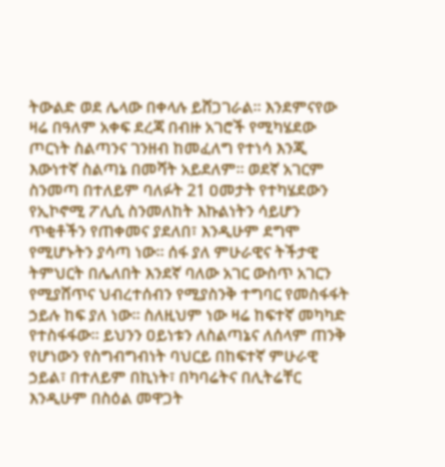ትውልድ ወደ ሌላው በቀላሉ ይሸጋገራል። እንደምናየው ዛሬ በዓለም አቀፍ ደረጃ በብዙ አገሮች የሚካሄደው ጦርነት ስልጣንና ገንዘብ ከመፈለግ የተነሳ እንጂ እውነተኛ ስልጣኔ በመሻት አይደለም። ወደኛ አገርም ስንመጣ በተለይም ባለፉት 21 ዐመታት የተካሄደውን የኢኮኖሚ ፖሊሲ ስንመለከት እኩልነትን ሳይሆን ጥቂቶችን የጠቀመና ያደለበ፣ እንዲሁም ደግሞ የሚሆኑትን ያሳጣ ነው። ሰፋ ያለ ምሁራዊና ትችታዊ ትምህርት በሌለበት እንደኛ ባለው አገር ውስጥ አገርን የሚያሸጥና ህብረተሰብን የሚያስንቅ ተግባር የመስፋፋት ኃይሉ ከፍ ያለ ነው። ስለዚህም ነው ዛሬ ከፍተኛ መካካድ የተስፋፋው። ይህንን ዐይነቱን ለስልጣኔና ለሰላም ጠንቅ የሆነውን የስግብግብነት ባህርይ በከፍተኛ ምሁራዊ ኃይል፣ በተለይም በኪነት፣ በካባሬትና በሊትሬቸር እንዲሁም በስዕል መዋጋት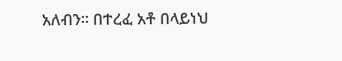አለብን። በተረፈ አቶ በላይነህ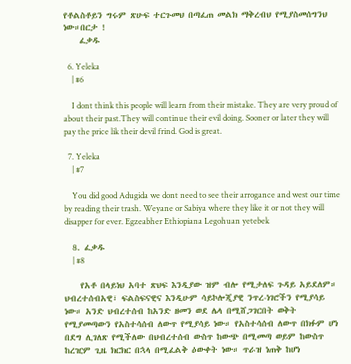የቶልስቶይን ግሩም ጽሁፍ ተርጉመህ በጣፈጠ መልክ ማቅረብህ የሚያስመሰግንህ ነው።በርታ !
    ፈቃዱ

  6. Yeleka
    | #6

    I dont think this people will learn from their mistake. They are very proud of about their past.They will continue their evil doing. Sooner or later they will pay the price lik their devil frind. God is great.

  7. Yeleka
    | #7

    You did good Adugida we dont need to see their arrogance and west our time by reading their trash. Weyane or Sabiya where they like it or not they will disapper for ever. Egzeabher Ethiopiana Legohuan yetebek

  8. ፈቃዱ
    | #8

    የአቶ በላይነህ አባተ ጽህፍ እንዲያው ዝም ብሎ የሚታለፍ ጉዳይ አይደለም። ህብረተሰብአዊ፣ ፍልስፍናዊና እንዲሁም ሳይኮሎጂያዊ ንጥረ-ነገሮችን የሚያሳይ ነው። አንድ ህብረተሰብ ከአንድ ዘመን ወደ ሌላ በሚሸጋገርበት ወቅት የሚያመጣውን የአስተሳሰብ ለውጥ የሚያሳይ ነው። የአስተሳሰብ ለውጥ በክፉም ሆነ በደግ ሊገለጽ የሚችለው በህብረተሰብ ውስጥ ከውጭ በሚመጣ ወይም ከውስጥ ከረዢም ጊዜ ክርክር በኋላ በሚፈልቅ ዕውቀት ነው። ጥራዝ ነጠቅ ከሆነ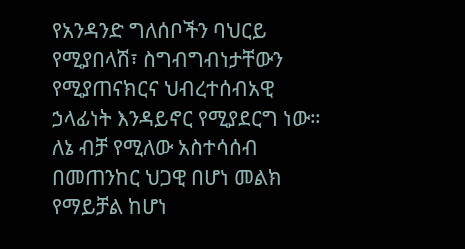የአንዳንድ ግለሰቦችን ባህርይ የሚያበላሽ፣ ስግብግብነታቸውን የሚያጠናክርና ህብረተሰብአዊ ኃላፊነት እንዳይኖር የሚያደርግ ነው። ለኔ ብቻ የሚለው አስተሳሰብ በመጠንከር ህጋዊ በሆነ መልክ የማይቻል ከሆነ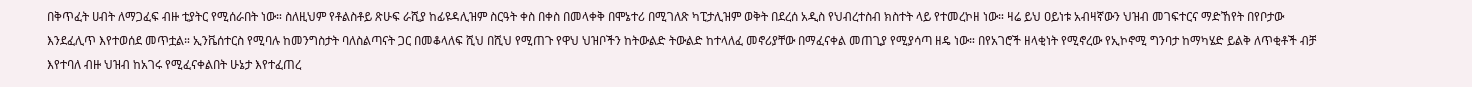በቅጥፈት ሀብት ለማጋፈፍ ብዙ ቲያትር የሚሰራበት ነው። ስለዚህም የቶልስቶይ ጽሁፍ ራሺያ ከፊዩዳሊዝም ስርዓት ቀስ በቀስ በመላቀቅ በሞኔተሪ በሚገለጽ ካፒታሊዝም ወቅት በደረሰ አዲስ የህብረተስብ ክስተት ላይ የተመረኮዘ ነው። ዛሬ ይህ ዐይነቱ አብዛኛውን ህዝብ መገፍተርና ማድኸየት በየቦታው እንደፈሊጥ እየተወሰደ መጥቷል። ኢንቬሰተርስ የሚባሉ ከመንግስታት ባለስልጣናት ጋር በመቆላለፍ ሺህ በሺህ የሚጠጉ የዋህ ህዝቦችን ከትውልድ ትውልድ ከተላለፈ መኖሪያቸው በማፈናቀል መጠጊያ የሚያሳጣ ዘዴ ነው። በየአገሮች ዘላቂነት የሚኖረው የኢኮኖሚ ግንባታ ከማካሄድ ይልቅ ለጥቂቶች ብቻ እየተባለ ብዙ ህዝብ ከአገሩ የሚፈናቀልበት ሁኔታ እየተፈጠረ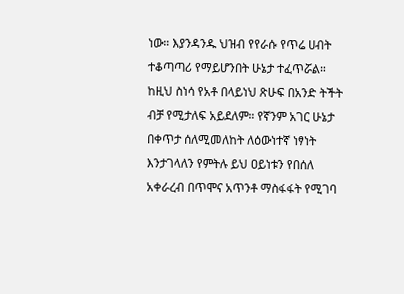ነው። እያንዳንዱ ህዝብ የየራሱ የጥሬ ሀብት ተቆጣጣሪ የማይሆንበት ሁኔታ ተፈጥሯል። ከዚህ ስነሳ የአቶ በላይነህ ጽሁፍ በአንድ ትችት ብቻ የሚታለፍ አይደለም። የኛንም አገር ሁኔታ በቀጥታ ሰለሚመለከት ለዕውነተኛ ነፃነት እንታገላለን የምትሉ ይህ ዐይነቱን የበሰለ አቀራረብ በጥሞና አጥንቶ ማስፋፋት የሚገባ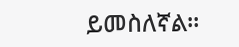ይመስለኛል።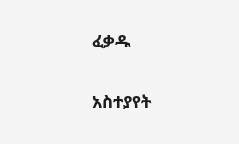ፈቃዱ

አስተያየት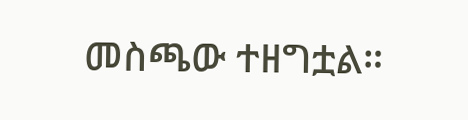መስጫው ተዘግቷል።